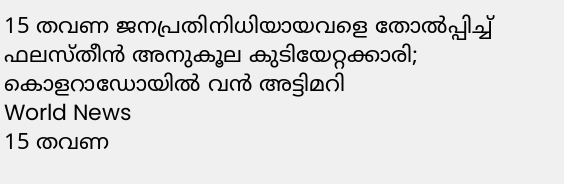15 തവണ ജനപ്രതിനിധിയായവളെ തോല്‍പ്പിച്ച് ഫലസ്തീന്‍ അനുകൂല കുടിയേറ്റക്കാരി; കൊളറാഡോയില്‍ വന്‍ അട്ടിമറി
World News
15 തവണ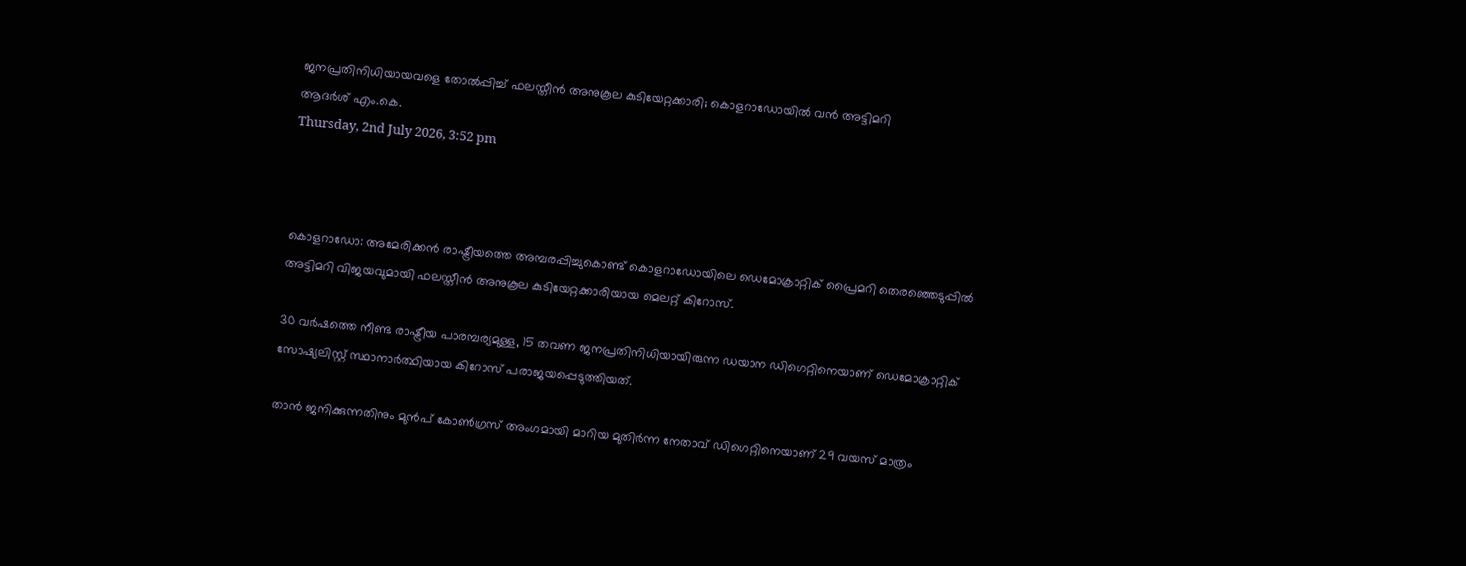ജനപ്രതിനിധിയായവളെ തോല്‍പ്പിച്ച് ഫലസ്തീന്‍ അനുകൂല കുടിയേറ്റക്കാരി; കൊളറാഡോയില്‍ വന്‍ അട്ടിമറി
ആദര്‍ശ് എം.കെ.
Thursday, 2nd July 2026, 3:52 pm



കൊളറാഡോ: അമേരിക്കന്‍ രാഷ്ട്രീയത്തെ അമ്പരപ്പിച്ചുകൊണ്ട് കൊളറാഡോയിലെ ഡെമോക്രാറ്റിക് പ്രൈമറി തെരഞ്ഞെടുപ്പില്‍ അട്ടിമറി വിജയവുമായി ഫലസ്തീന്‍ അനുകൂല കുടിയേറ്റക്കാരിയായ മെലറ്റ് കിറോസ്.

30 വര്‍ഷത്തെ നീണ്ട രാഷ്ട്രീയ പാരമ്പര്യമുള്ള, 15 തവണ ജനപ്രതിനിധിയായിരുന്ന ഡയാന ഡിഗെറ്റിനെയാണ് ഡെമോക്രാറ്റിക് സോഷ്യലിസ്റ്റ് സ്ഥാനാര്‍ത്ഥിയായ കിറോസ് പരാജയപ്പെടുത്തിയത്.

താന്‍ ജനിക്കുന്നതിനും മുന്‍പ് കോണ്‍ഗ്രസ് അംഗമായി മാറിയ മുതിര്‍ന്ന നേതാവ് ഡിഗെറ്റിനെയാണ് 29 വയസ് മാത്രം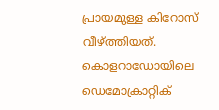പ്രായമുള്ള കിറോസ് വീഴ്ത്തിയത്. കൊളറാഡോയിലെ ഡെമോക്രാറ്റിക്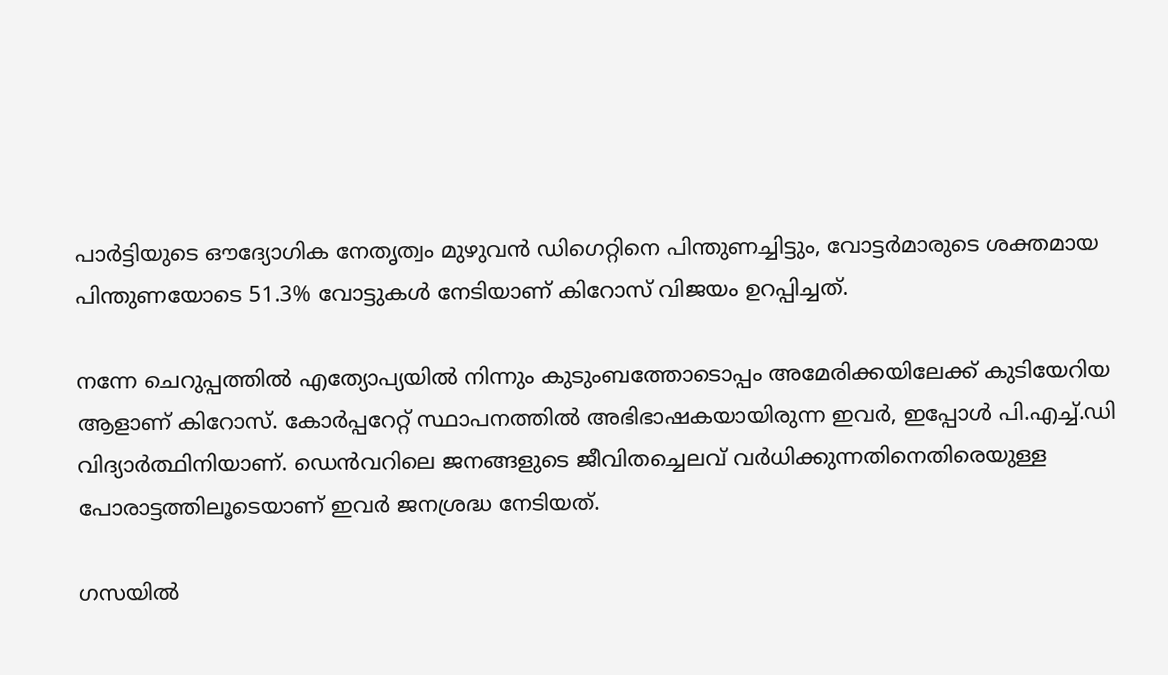പാര്‍ട്ടിയുടെ ഔദ്യോഗിക നേതൃത്വം മുഴുവന്‍ ഡിഗെറ്റിനെ പിന്തുണച്ചിട്ടും, വോട്ടര്‍മാരുടെ ശക്തമായ പിന്തുണയോടെ 51.3% വോട്ടുകള്‍ നേടിയാണ് കിറോസ് വിജയം ഉറപ്പിച്ചത്.

നന്നേ ചെറുപ്പത്തില്‍ എത്യോപ്യയില്‍ നിന്നും കുടുംബത്തോടൊപ്പം അമേരിക്കയിലേക്ക് കുടിയേറിയ ആളാണ് കിറോസ്. കോര്‍പ്പറേറ്റ് സ്ഥാപനത്തില്‍ അഭിഭാഷകയായിരുന്ന ഇവര്‍, ഇപ്പോള്‍ പി.എച്ച്.ഡി വിദ്യാര്‍ത്ഥിനിയാണ്. ഡെന്‍വറിലെ ജനങ്ങളുടെ ജീവിതച്ചെലവ് വര്‍ധിക്കുന്നതിനെതിരെയുള്ള പോരാട്ടത്തിലൂടെയാണ് ഇവര്‍ ജനശ്രദ്ധ നേടിയത്.

ഗസയില്‍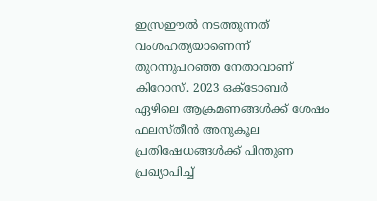ഇസ്രഈല്‍ നടത്തുന്നത് വംശഹത്യയാണെന്ന് തുറന്നുപറഞ്ഞ നേതാവാണ് കിറോസ്. 2023 ഒക്ടോബര്‍ ഏഴിലെ ആക്രമണങ്ങള്‍ക്ക് ശേഷം ഫലസ്തീന്‍ അനുകൂല പ്രതിഷേധങ്ങള്‍ക്ക് പിന്തുണ പ്രഖ്യാപിച്ച്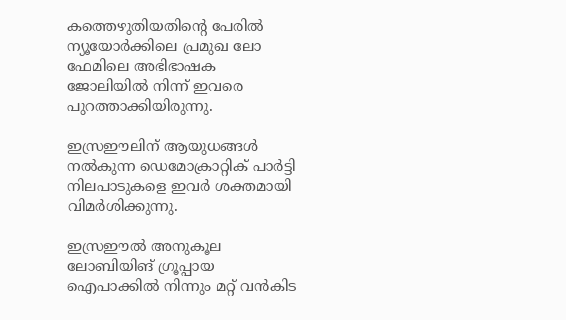കത്തെഴുതിയതിന്റെ പേരില്‍ ന്യൂയോര്‍ക്കിലെ പ്രമുഖ ലോ ഫേമിലെ അഭിഭാഷക ജോലിയില്‍ നിന്ന് ഇവരെ പുറത്താക്കിയിരുന്നു.

ഇസ്രഈലിന് ആയുധങ്ങള്‍ നല്‍കുന്ന ഡെമോക്രാറ്റിക് പാര്‍ട്ടി നിലപാടുകളെ ഇവര്‍ ശക്തമായി വിമര്‍ശിക്കുന്നു.

ഇസ്രഈല്‍ അനുകൂല ലോബിയിങ് ഗ്രൂപ്പായ ഐപാക്കില്‍ നിന്നും മറ്റ് വന്‍കിട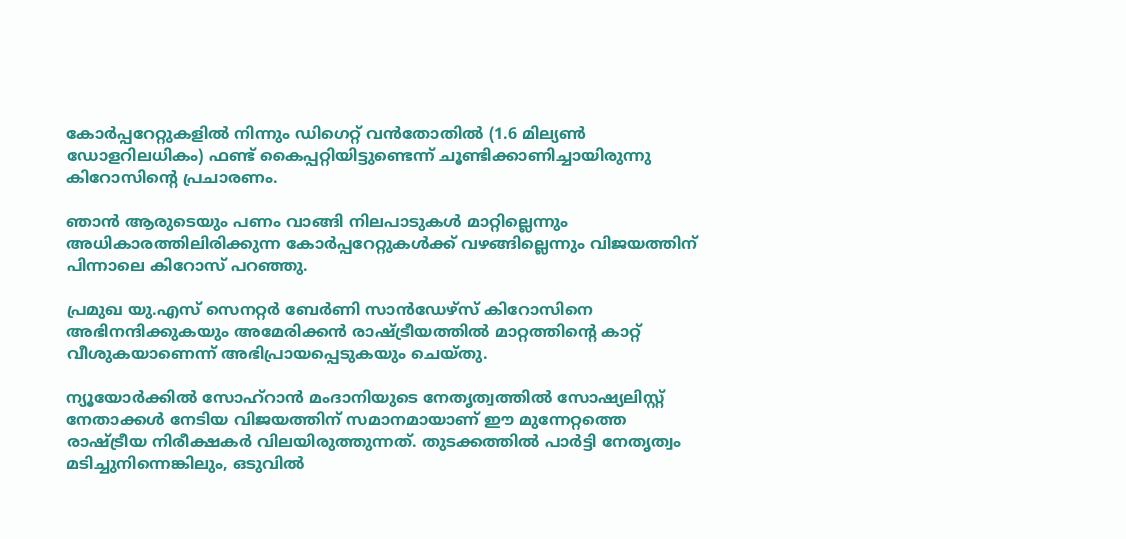കോര്‍പ്പറേറ്റുകളില്‍ നിന്നും ഡിഗെറ്റ് വന്‍തോതില്‍ (1.6 മില്യണ്‍ ഡോളറിലധികം) ഫണ്ട് കൈപ്പറ്റിയിട്ടുണ്ടെന്ന് ചൂണ്ടിക്കാണിച്ചായിരുന്നു കിറോസിന്റെ പ്രചാരണം.

ഞാന്‍ ആരുടെയും പണം വാങ്ങി നിലപാടുകള്‍ മാറ്റില്ലെന്നും അധികാരത്തിലിരിക്കുന്ന കോര്‍പ്പറേറ്റുകള്‍ക്ക് വഴങ്ങില്ലെന്നും വിജയത്തിന് പിന്നാലെ കിറോസ് പറഞ്ഞു.

പ്രമുഖ യു.എസ് സെനറ്റര്‍ ബേര്‍ണി സാന്‍ഡേഴ്‌സ് കിറോസിനെ അഭിനന്ദിക്കുകയും അമേരിക്കന്‍ രാഷ്ട്രീയത്തില്‍ മാറ്റത്തിന്റെ കാറ്റ് വീശുകയാണെന്ന് അഭിപ്രായപ്പെടുകയും ചെയ്തു.

ന്യൂയോര്‍ക്കില്‍ സോഹ്റാന്‍ മംദാനിയുടെ നേതൃത്വത്തില്‍ സോഷ്യലിസ്റ്റ് നേതാക്കള്‍ നേടിയ വിജയത്തിന് സമാനമായാണ് ഈ മുന്നേറ്റത്തെ രാഷ്ട്രീയ നിരീക്ഷകര്‍ വിലയിരുത്തുന്നത്. തുടക്കത്തില്‍ പാര്‍ട്ടി നേതൃത്വം മടിച്ചുനിന്നെങ്കിലും, ഒടുവില്‍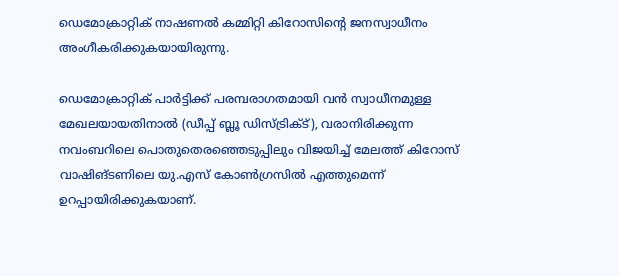ഡെമോക്രാറ്റിക് നാഷണല്‍ കമ്മിറ്റി കിറോസിന്റെ ജനസ്വാധീനം അംഗീകരിക്കുകയായിരുന്നു.

ഡെമോക്രാറ്റിക് പാര്‍ട്ടിക്ക് പരമ്പരാഗതമായി വന്‍ സ്വാധീനമുള്ള മേഖലയായതിനാല്‍ (ഡീപ്പ് ബ്ലൂ ഡിസ്ട്രിക്ട്), വരാനിരിക്കുന്ന നവംബറിലെ പൊതുതെരഞ്ഞെടുപ്പിലും വിജയിച്ച് മേലത്ത് കിറോസ് വാഷിങ്ടണിലെ യു.എസ് കോണ്‍ഗ്രസില്‍ എത്തുമെന്ന് ഉറപ്പായിരിക്കുകയാണ്.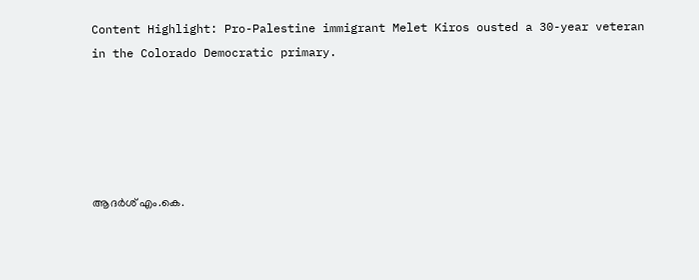Content Highlight: Pro-Palestine immigrant Melet Kiros ousted a 30-year veteran in the Colorado Democratic primary.





ആദര്‍ശ് എം.കെ.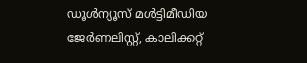ഡൂള്‍ന്യൂസ് മള്‍ട്ടിമീഡിയ ജേര്‍ണലിസ്റ്റ്, കാലിക്കറ്റ്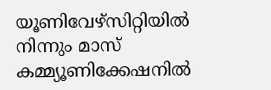യൂണിവേഴ്സിറ്റിയില്‍ നിന്നും മാസ് കമ്മ്യൂണിക്കേഷനില്‍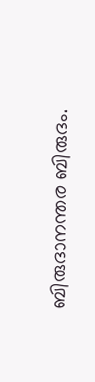ബിരുദാനന്തര ബിരുദം.